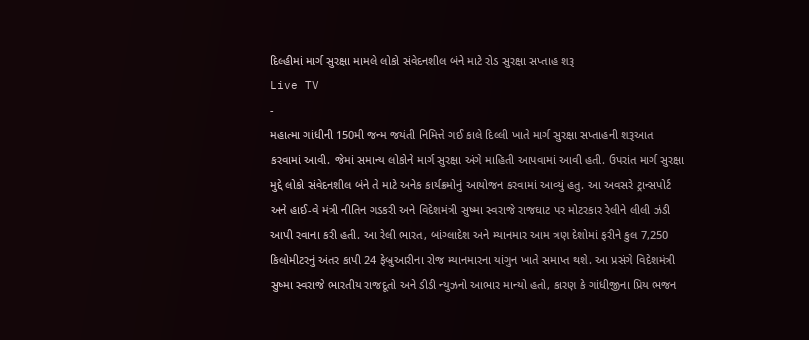દિલ્હીમાં માર્ગ સુરક્ષા મામલે લોકો સંવેદનશીલ બંને માટે રોડ સુરક્ષા સપ્તાહ શરૂ
Live TV
-
મહાત્મા ગાંધીની 150મી જન્મ જયંતી નિમિત્તે ગઈ કાલે દિલ્લી ખાતે માર્ગ સુરક્ષા સપ્તાહની શરૂઆત કરવામાં આવી. જેમાં સમાન્ય લોકોને માર્ગ સુરક્ષા અંગે માહિતી આપવામાં આવી હતી. ઉપરાંત માર્ગ સુરક્ષા મુદ્દે લોકો સંવેદનશીલ બંને તે માટે અનેક કાર્યક્રમોનું આયોજન કરવામાં આવ્યું હતુ. આ અવસરે ટ્રાન્સપોર્ટ અને હાઈ-વે મંત્રી નીતિન ગડકરી અને વિદેશમંત્રી સુષ્મા સ્વરાજે રાજઘાટ પર મોટરકાર રેલીને લીલી ઝંડી આપી રવાના કરી હતી. આ રેલી ભારત, બાંગ્લાદેશ અને મ્યાનમાર આમ ત્રણ દેશોમાં ફરીને કુલ 7,250 કિલોમીટરનું અંતર કાપી 24 ફેબ્રુઆરીના રોજ મ્યાનમારના યાંગુન ખાતે સમાપ્ત થશે. આ પ્રસંગે વિદેશમંત્રી સુષ્મા સ્વરાજે ભારતીય રાજદૂતો અને ડીડી ન્યુઝનો આભાર માન્યો હતો, કારણ કે ગાંધીજીના પ્રિય ભજન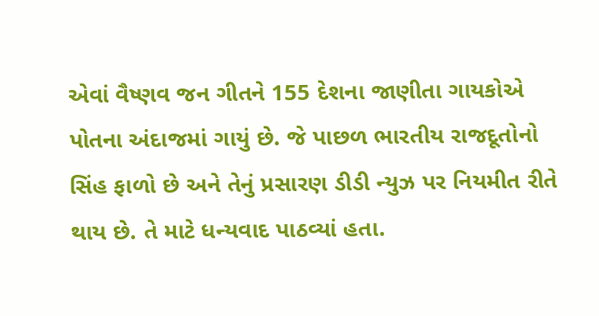એવાં વૈષ્ણવ જન ગીતને 155 દેશના જાણીતા ગાયકોએ પોતના અંદાજમાં ગાયું છે. જે પાછળ ભારતીય રાજદૂતોનો સિંહ ફાળો છે અને તેનું પ્રસારણ ડીડી ન્યુઝ પર નિયમીત રીતે થાય છે. તે માટે ધન્યવાદ પાઠવ્યાં હતા.